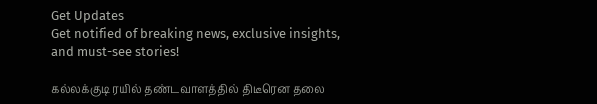Get Updates
Get notified of breaking news, exclusive insights, and must-see stories!

கல்லக்குடி ரயில் தண்டவாளத்தில் திடீரென தலை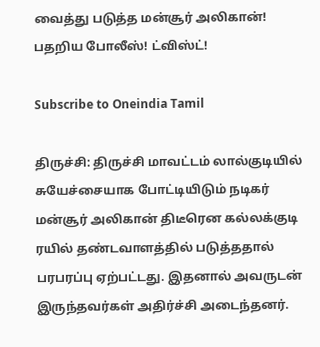வைத்து படுத்த மன்சூர் அலிகான்! பதறிய போலீஸ்! ட்விஸ்ட்!

Subscribe to Oneindia Tamil

திருச்சி: திருச்சி மாவட்டம் லால்குடியில் சுயேச்சையாக போட்டியிடும் நடிகர் மன்சூர் அலிகான் திடீரென கல்லக்குடி ரயில் தண்டவாளத்தில் படுத்ததால் பரபரப்பு ஏற்பட்டது. இதனால் அவருடன் இருந்தவர்கள் அதிர்ச்சி அடைந்தனர்.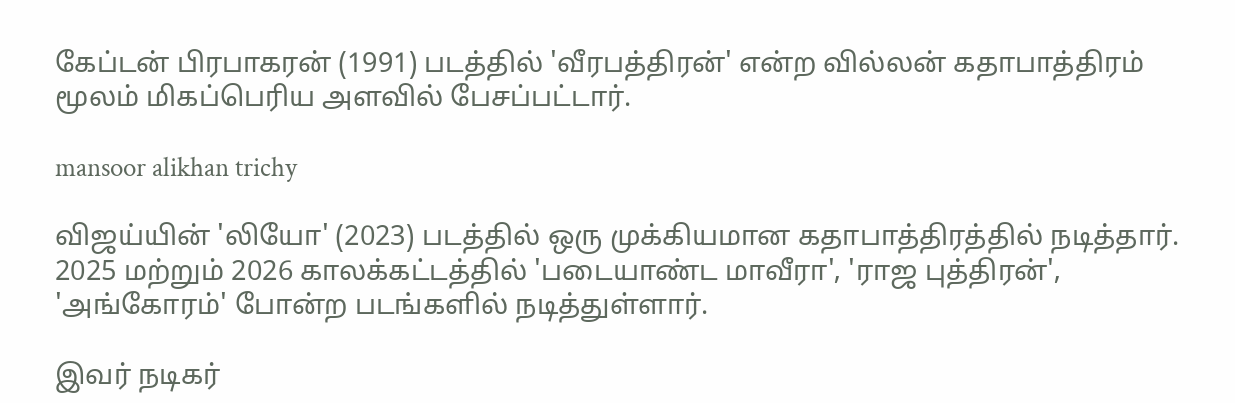கேப்டன் பிரபாகரன் (1991) படத்தில் 'வீரபத்திரன்' என்ற வில்லன் கதாபாத்திரம் மூலம் மிகப்பெரிய அளவில் பேசப்பட்டார்.

mansoor alikhan trichy

விஜய்யின் 'லியோ' (2023) படத்தில் ஒரு முக்கியமான கதாபாத்திரத்தில் நடித்தார். 2025 மற்றும் 2026 காலக்கட்டத்தில் 'படையாண்ட மாவீரா', 'ராஜ புத்திரன்', 'அங்கோரம்' போன்ற படங்களில் நடித்துள்ளார்.

இவர் நடிகர்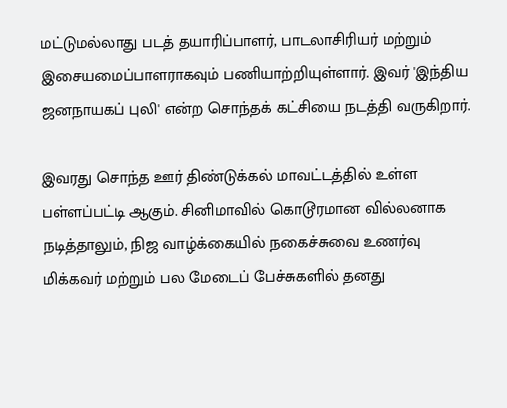மட்டுமல்லாது படத் தயாரிப்பாளர், பாடலாசிரியர் மற்றும் இசையமைப்பாளராகவும் பணியாற்றியுள்ளார். இவர் 'இந்திய ஜனநாயகப் புலி' என்ற சொந்தக் கட்சியை நடத்தி வருகிறார்.

இவரது சொந்த ஊர் திண்டுக்கல் மாவட்டத்தில் உள்ள பள்ளப்பட்டி ஆகும். சினிமாவில் கொடூரமான வில்லனாக நடித்தாலும், நிஜ வாழ்க்கையில் நகைச்சுவை உணர்வு மிக்கவர் மற்றும் பல மேடைப் பேச்சுகளில் தனது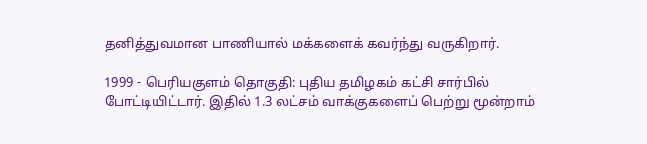தனித்துவமான பாணியால் மக்களைக் கவர்ந்து வருகிறார்.

1999 - பெரியகுளம் தொகுதி: புதிய தமிழகம் கட்சி சார்பில் போட்டியிட்டார். இதில் 1.3 லட்சம் வாக்குகளைப் பெற்று மூன்றாம்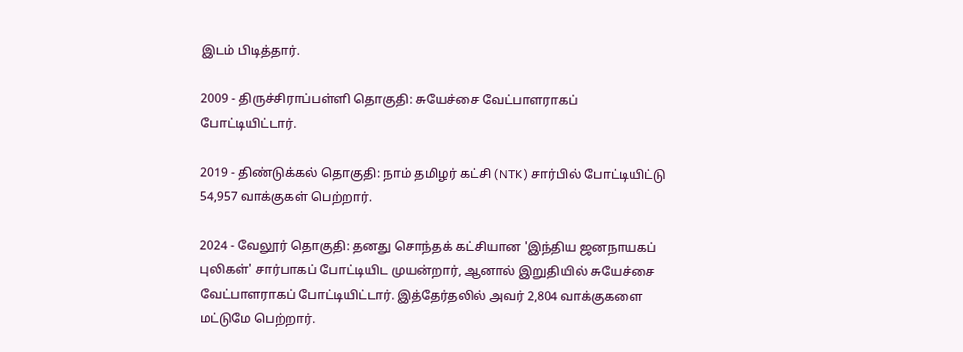இடம் பிடித்தார்.

2009 - திருச்சிராப்பள்ளி தொகுதி: சுயேச்சை வேட்பாளராகப் போட்டியிட்டார்.

2019 - திண்டுக்கல் தொகுதி: நாம் தமிழர் கட்சி (NTK) சார்பில் போட்டியிட்டு 54,957 வாக்குகள் பெற்றார்.

2024 - வேலூர் தொகுதி: தனது சொந்தக் கட்சியான 'இந்திய ஜனநாயகப் புலிகள்' சார்பாகப் போட்டியிட முயன்றார், ஆனால் இறுதியில் சுயேச்சை வேட்பாளராகப் போட்டியிட்டார். இத்தேர்தலில் அவர் 2,804 வாக்குகளை மட்டுமே பெற்றார்.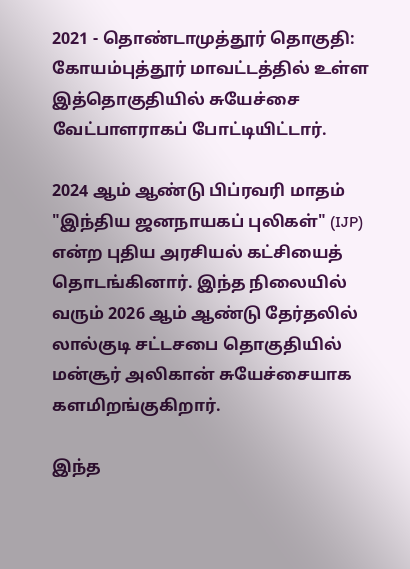2021 - தொண்டாமுத்தூர் தொகுதி: கோயம்புத்தூர் மாவட்டத்தில் உள்ள இத்தொகுதியில் சுயேச்சை வேட்பாளராகப் போட்டியிட்டார்.

2024 ஆம் ஆண்டு பிப்ரவரி மாதம் "இந்திய ஜனநாயகப் புலிகள்" (IJP) என்ற புதிய அரசியல் கட்சியைத் தொடங்கினார். இந்த நிலையில் வரும் 2026 ஆம் ஆண்டு தேர்தலில் லால்குடி சட்டசபை தொகுதியில் மன்சூர் அலிகான் சுயேச்சையாக களமிறங்குகிறார்.

இந்த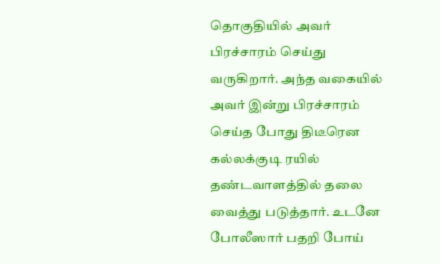தொகுதியில் அவர் பிரச்சாரம் செய்து வருகிறார். அந்த வகையில் அவர் இன்று பிரச்சாரம் செய்த போது திடீரென கல்லக்குடி ரயில் தண்டவாளத்தில் தலை வைத்து படுத்தார். உடனே போலீஸார் பதறி போய்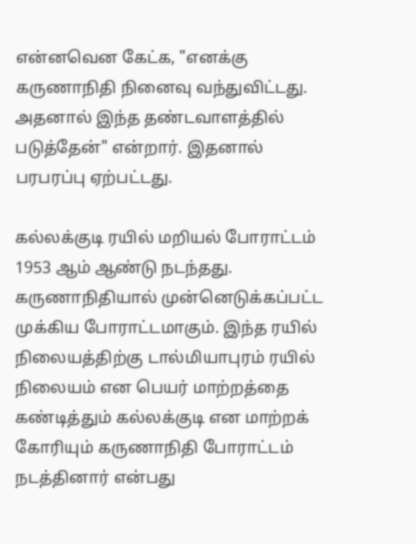என்னவென கேட்க, "எனக்கு கருணாநிதி நினைவு வந்துவிட்டது. அதனால் இந்த தண்டவாளத்தில் படுத்தேன்" என்றார். இதனால் பரபரப்பு ஏற்பட்டது.

கல்லக்குடி ரயில் மறியல் போராட்டம் 1953 ஆம் ஆண்டு நடந்தது. கருணாநிதியால் முன்னெடுக்கப்பட்ட முக்கிய போராட்டமாகும். இந்த ரயில் நிலையத்திற்கு டால்மியாபுரம் ரயில் நிலையம் என பெயர் மாற்றத்தை கண்டித்தும் கல்லக்குடி என மாற்றக் கோரியும் கருணாநிதி போராட்டம் நடத்தினார் என்பது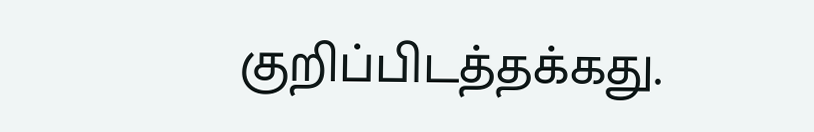குறிப்பிடத்தக்கது.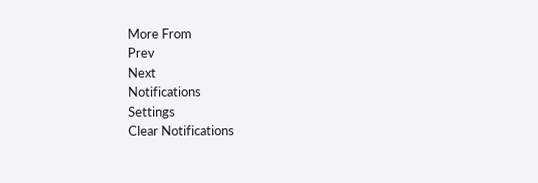More From
Prev
Next
Notifications
Settings
Clear Notifications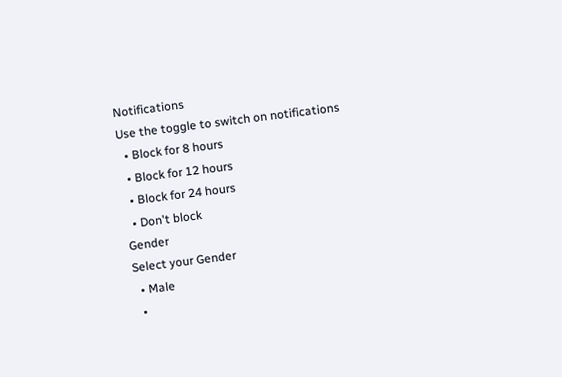Notifications
Use the toggle to switch on notifications
  • Block for 8 hours
  • Block for 12 hours
  • Block for 24 hours
  • Don't block
Gender
Select your Gender
  • Male
  •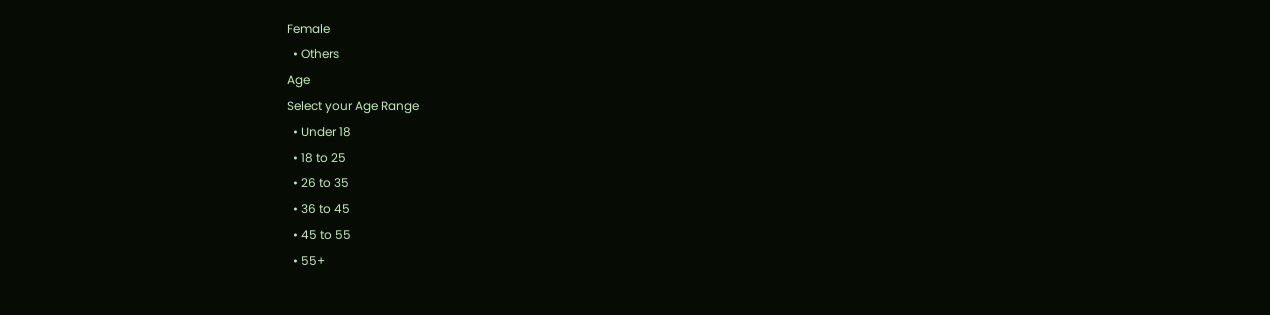Female
  • Others
Age
Select your Age Range
  • Under 18
  • 18 to 25
  • 26 to 35
  • 36 to 45
  • 45 to 55
  • 55+